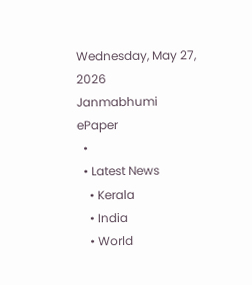Wednesday, May 27, 2026
Janmabhumi
ePaper
  •
  • Latest News
    • Kerala
    • India
    • World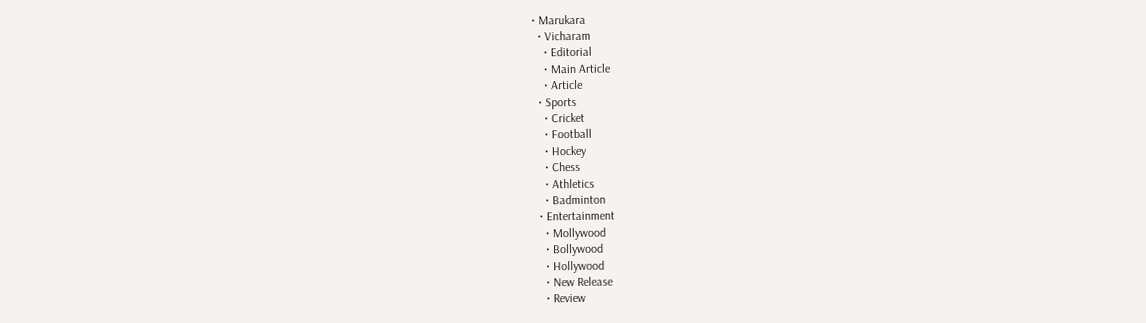• Marukara
  • Vicharam
    • Editorial
    • Main Article
    • Article
  • Sports
    • Cricket
    • Football
    • Hockey
    • Chess
    • Athletics
    • Badminton
  • Entertainment
    • Mollywood
    • Bollywood
    • Hollywood
    • New Release
    • Review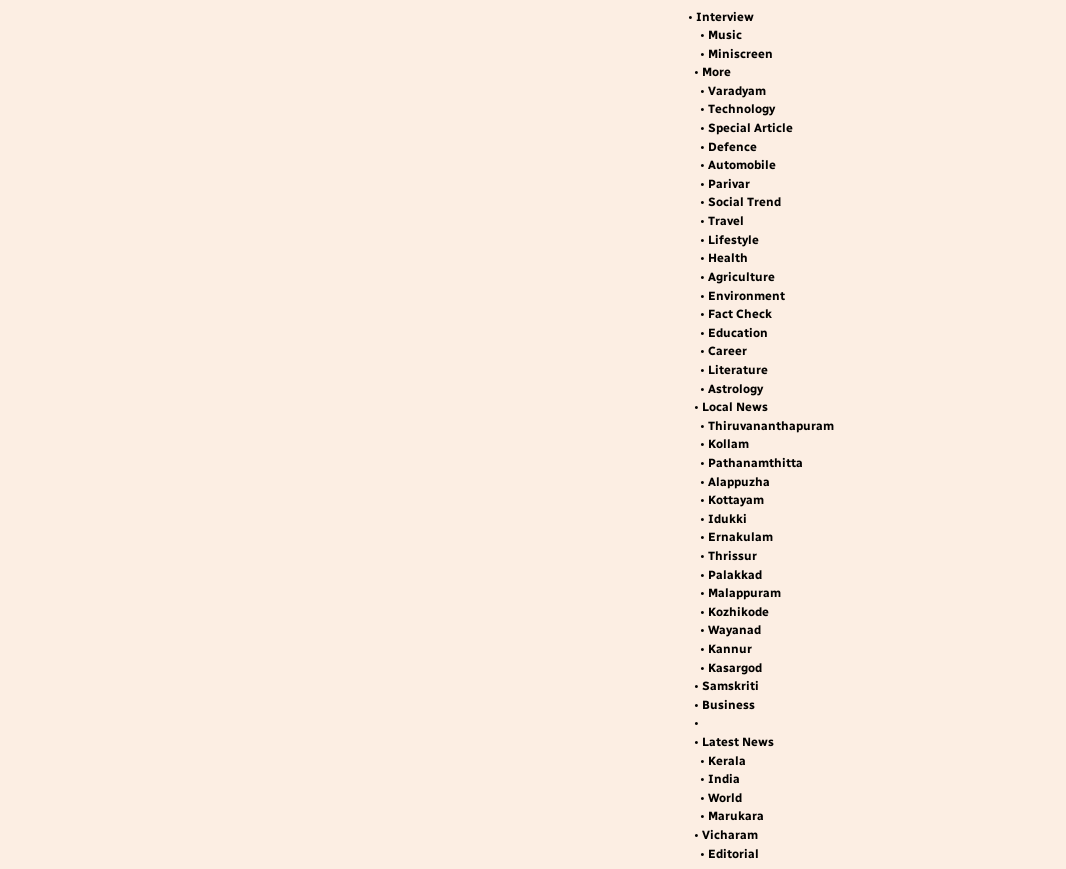• Interview
    • Music
    • Miniscreen
  • More
    • Varadyam
    • Technology
    • Special Article
    • Defence
    • Automobile
    • Parivar
    • Social Trend
    • Travel
    • Lifestyle
    • Health
    • Agriculture
    • Environment
    • Fact Check
    • Education
    • Career
    • Literature
    • Astrology
  • Local News
    • Thiruvananthapuram
    • Kollam
    • Pathanamthitta
    • Alappuzha
    • Kottayam
    • Idukki
    • Ernakulam
    • Thrissur
    • Palakkad
    • Malappuram
    • Kozhikode
    • Wayanad
    • Kannur
    • Kasargod
  • Samskriti
  • Business
  •
  • Latest News
    • Kerala
    • India
    • World
    • Marukara
  • Vicharam
    • Editorial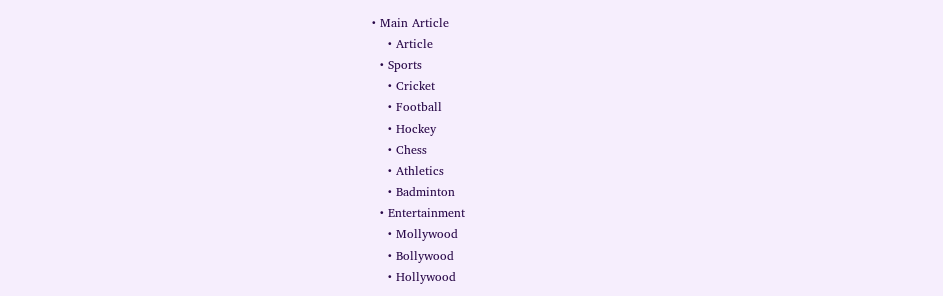• Main Article
    • Article
  • Sports
    • Cricket
    • Football
    • Hockey
    • Chess
    • Athletics
    • Badminton
  • Entertainment
    • Mollywood
    • Bollywood
    • Hollywood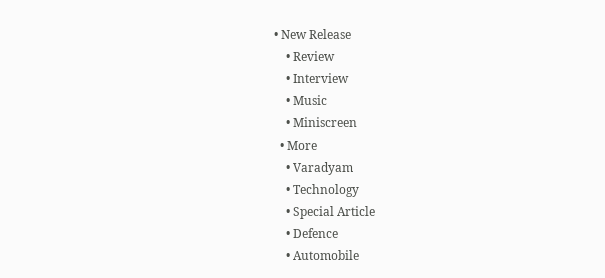• New Release
    • Review
    • Interview
    • Music
    • Miniscreen
  • More
    • Varadyam
    • Technology
    • Special Article
    • Defence
    • Automobile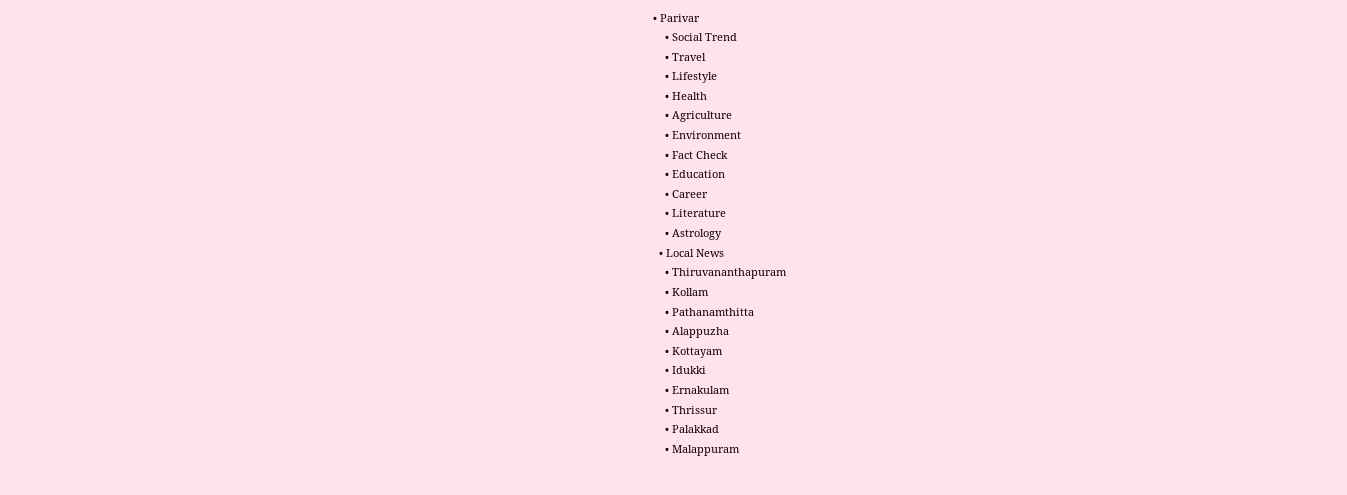• Parivar
    • Social Trend
    • Travel
    • Lifestyle
    • Health
    • Agriculture
    • Environment
    • Fact Check
    • Education
    • Career
    • Literature
    • Astrology
  • Local News
    • Thiruvananthapuram
    • Kollam
    • Pathanamthitta
    • Alappuzha
    • Kottayam
    • Idukki
    • Ernakulam
    • Thrissur
    • Palakkad
    • Malappuram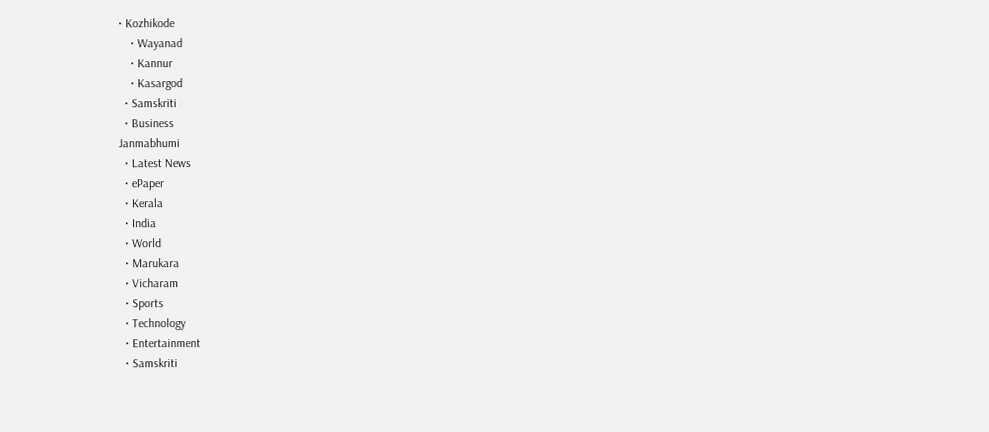• Kozhikode
    • Wayanad
    • Kannur
    • Kasargod
  • Samskriti
  • Business
Janmabhumi
  • Latest News
  • ePaper
  • Kerala
  • India
  • World
  • Marukara
  • Vicharam
  • Sports
  • Technology
  • Entertainment
  • Samskriti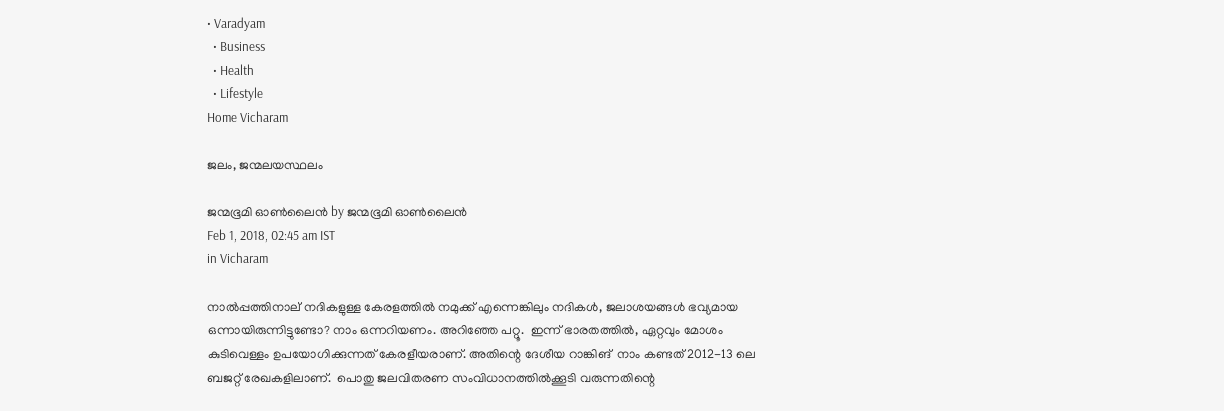• Varadyam
  • Business
  • Health
  • Lifestyle
Home Vicharam

ജലം, ജന്മലയസ്ഥലം

ജന്മഭൂമി ഓണ്‍ലൈന്‍ by ജന്മഭൂമി ഓണ്‍ലൈന്‍
Feb 1, 2018, 02:45 am IST
in Vicharam

നാല്‍പ്പത്തിനാല് നദികളുള്ള കേരളത്തില്‍ നമുക്ക് എന്നെങ്കിലും നദികള്‍, ജലാശയങ്ങള്‍ ഭവ്യമായ ഒന്നായിരുന്നിട്ടുണ്ടോ? നാം ഒന്നറിയണം. അറിഞ്ഞേ പറ്റൂ.  ഇന്ന് ഭാരതത്തില്‍, ഏറ്റവും മോശം കുടിവെള്ളം ഉപയോഗിക്കുന്നത് കേരളീയരാണ്. അതിന്റെ ദേശീയ റാങ്കിങ്  നാം കണ്ടത് 2012-13 ലെ ബജറ്റ് രേഖകളിലാണ്.  പൊതു ജലവിതരണ സംവിധാനത്തില്‍ക്കൂടി വരുന്നതിന്റെ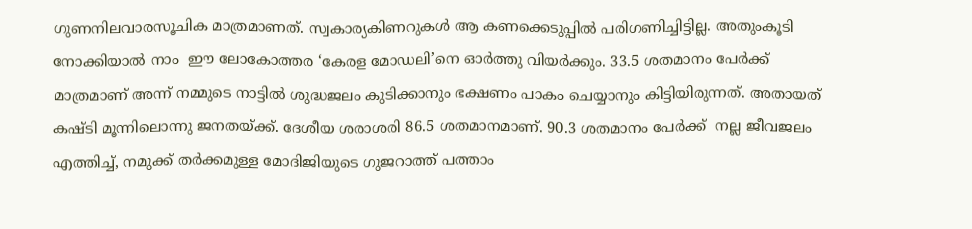ഗുണനിലവാരസൂചിക മാത്രമാണത്. സ്വകാര്യകിണറുകള്‍ ആ കണക്കെടുപ്പില്‍ പരിഗണിച്ചിട്ടില്ല. അതുംകൂടി നോക്കിയാല്‍ നാം  ഈ ലോകോത്തര ‘കേരള മോഡലി’നെ ഓര്‍ത്തു വിയര്‍ക്കും. 33.5 ശതമാനം പേര്‍ക്ക്  മാത്രമാണ് അന്ന് നമ്മുടെ നാട്ടില്‍ ശുദ്ധജലം കുടിക്കാനും ഭക്ഷണം പാകം ചെയ്യാനും കിട്ടിയിരുന്നത്. അതായത് കഷ്ടി മൂന്നിലൊന്നു ജനതയ്‌ക്ക്. ദേശീയ ശരാശരി 86.5 ശതമാനമാണ്. 90.3 ശതമാനം പേര്‍ക്ക്  നല്ല ജീവജലം എത്തിച്ച്, നമുക്ക് തര്‍ക്കമുള്ള മോദിജിയുടെ ഗുജറാത്ത് പത്താം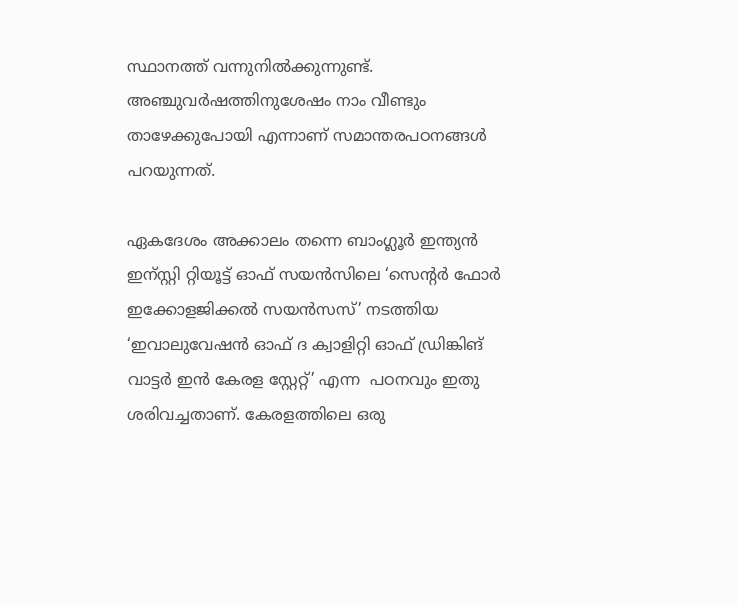സ്ഥാനത്ത് വന്നുനില്‍ക്കുന്നുണ്ട്. അഞ്ചുവര്‍ഷത്തിനുശേഷം നാം വീണ്ടും താഴേക്കുപോയി എന്നാണ് സമാന്തരപഠനങ്ങള്‍ പറയുന്നത്.

ഏകദേശം അക്കാലം തന്നെ ബാംഗ്ലൂര്‍ ഇന്ത്യന്‍ ഇന്സ്റ്റി റ്റിയൂട്ട് ഓഫ് സയന്‍സിലെ ‘സെന്റര്‍ ഫോര്‍ ഇക്കോളജിക്കല്‍ സയന്‍സസ്’ നടത്തിയ ‘ഇവാലുവേഷന്‍ ഓഫ് ദ ക്വാളിറ്റി ഓഫ് ഡ്രിങ്കിങ് വാട്ടര്‍ ഇന്‍ കേരള സ്റ്റേറ്റ്’ എന്ന  പഠനവും ഇതു ശരിവച്ചതാണ്. കേരളത്തിലെ ഒരു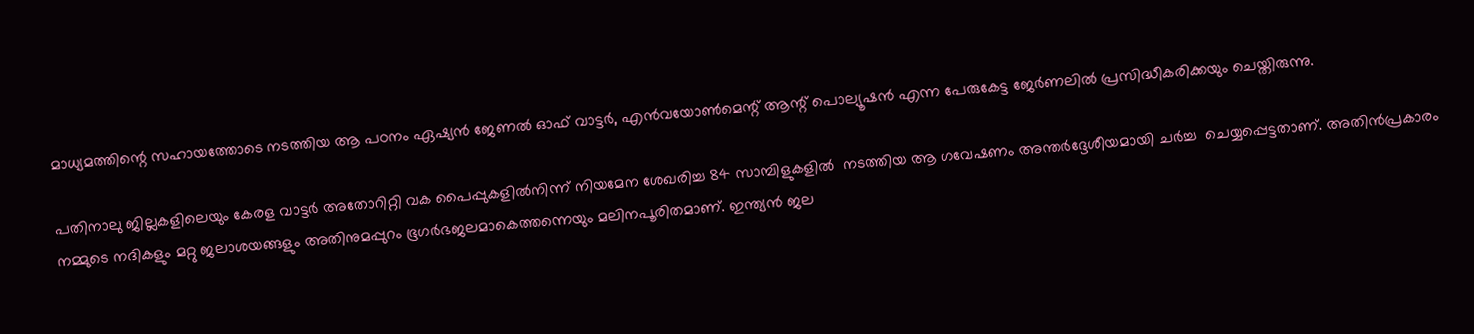മാധ്യമത്തിന്റെ സഹായത്തോടെ നടത്തിയ ആ പഠനം ഏഷ്യന്‍ ജേണല്‍ ഓഫ് വാട്ടര്‍, എന്‍വയോണ്‍മെന്റ് ആന്റ് പൊല്യൂഷന്‍ എന്ന പേരുകേട്ട ജേര്‍ണലില്‍ പ്രസിദ്ധീകരിക്കയും ചെയ്തിരുന്നു.

പതിനാലു ജില്ലകളിലെയും കേരള വാട്ടര്‍ അതോറിറ്റി വക പൈപ്പുകളില്‍നിന്ന് നിയമേന ശേഖരിച്ച 84 സാമ്പിളുകളില്‍  നടത്തിയ ആ ഗവേഷണം അന്തര്‍ദ്ദേശീയമായി ചര്‍ച്ച  ചെയ്യപ്പെട്ടതാണ്. അതിന്‍പ്രകാരം നമ്മുടെ നദികളും മറ്റു ജലാശയങ്ങളും അതിനുമപ്പുറം ഭൂഗര്‍ഭജലമാകെത്തന്നെയും മലിനപൂരിതമാണ്. ഇന്ത്യന്‍ ജല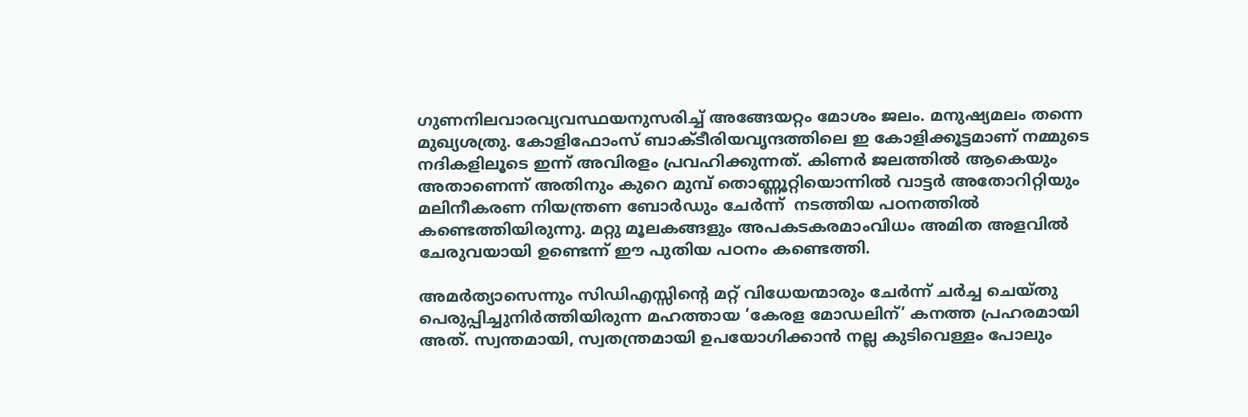ഗുണനിലവാരവ്യവസ്ഥയനുസരിച്ച് അങ്ങേയറ്റം മോശം ജലം. മനുഷ്യമലം തന്നെ മുഖ്യശത്രു. കോളിഫോംസ് ബാക്ടീരിയവൃന്ദത്തിലെ ഇ കോളിക്കൂട്ടമാണ് നമ്മുടെ നദികളിലൂടെ ഇന്ന് അവിരളം പ്രവഹിക്കുന്നത്. കിണര്‍ ജലത്തില്‍ ആകെയും അതാണെന്ന് അതിനും കുറെ മുമ്പ് തൊണ്ണൂറ്റിയൊന്നില്‍ വാട്ടര്‍ അതോറിറ്റിയും മലിനീകരണ നിയന്ത്രണ ബോര്‍ഡും ചേര്‍ന്ന്  നടത്തിയ പഠനത്തില്‍ കണ്ടെത്തിയിരുന്നു. മറ്റു മൂലകങ്ങളും അപകടകരമാംവിധം അമിത അളവില്‍ ചേരുവയായി ഉണ്ടെന്ന് ഈ പുതിയ പഠനം കണ്ടെത്തി.

അമര്‍ത്യാസെന്നും സിഡിഎസ്സിന്റെ മറ്റ് വിധേയന്മാരും ചേര്‍ന്ന് ചര്‍ച്ച ചെയ്തു പെരുപ്പിച്ചുനിര്‍ത്തിയിരുന്ന മഹത്തായ ‘കേരള മോഡലിന്’ കനത്ത പ്രഹരമായി അത്. സ്വന്തമായി, സ്വതന്ത്രമായി ഉപയോഗിക്കാന്‍ നല്ല കുടിവെള്ളം പോലും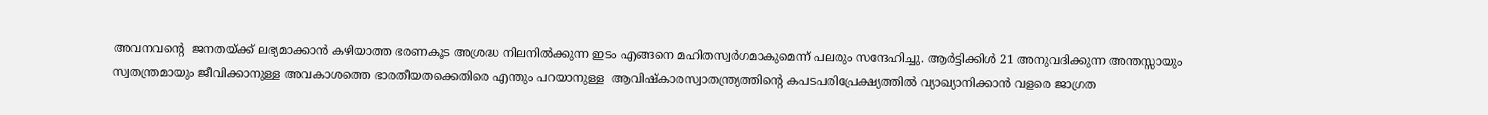അവനവന്റെ  ജനതയ്‌ക്ക് ലഭ്യമാക്കാന്‍ കഴിയാത്ത ഭരണകൂട അശ്രദ്ധ നിലനില്‍ക്കുന്ന ഇടം എങ്ങനെ മഹിതസ്വര്‍ഗമാകുമെന്ന് പലരും സന്ദേഹിച്ചു. ആര്‍ട്ടിക്കിള്‍ 21 അനുവദിക്കുന്ന അന്തസ്സായും സ്വതന്ത്രമായും ജീവിക്കാനുള്ള അവകാശത്തെ ഭാരതീയതക്കെതിരെ എന്തും പറയാനുള്ള  ആവിഷ്‌കാരസ്വാതന്ത്ര്യത്തിന്റെ കപടപരിപ്രേക്ഷ്യത്തില്‍ വ്യാഖ്യാനിക്കാന്‍ വളരെ ജാഗ്രത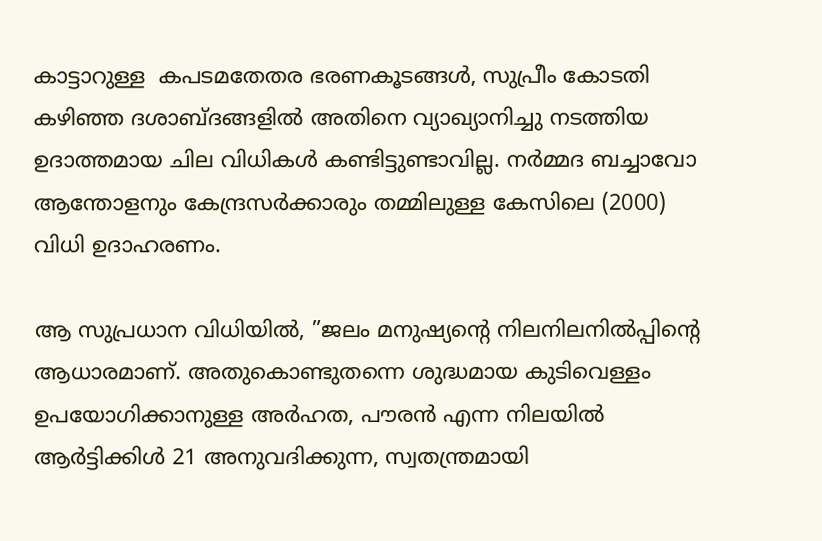കാട്ടാറുള്ള  കപടമതേതര ഭരണകൂടങ്ങള്‍, സുപ്രീം കോടതി കഴിഞ്ഞ ദശാബ്ദങ്ങളില്‍ അതിനെ വ്യാഖ്യാനിച്ചു നടത്തിയ ഉദാത്തമായ ചില വിധികള്‍ കണ്ടിട്ടുണ്ടാവില്ല. നര്‍മ്മദ ബച്ചാവോ ആന്തോളനും കേന്ദ്രസര്‍ക്കാരും തമ്മിലുള്ള കേസിലെ (2000) വിധി ഉദാഹരണം.

ആ സുപ്രധാന വിധിയില്‍, ”ജലം മനുഷ്യന്റെ നിലനിലനില്‍പ്പിന്റെ ആധാരമാണ്. അതുകൊണ്ടുതന്നെ ശുദ്ധമായ കുടിവെള്ളം ഉപയോഗിക്കാനുള്ള അര്‍ഹത, പൗരന്‍ എന്ന നിലയില്‍ ആര്‍ട്ടിക്കിള്‍ 21 അനുവദിക്കുന്ന, സ്വതന്ത്രമായി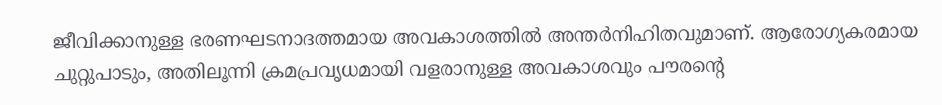ജീവിക്കാനുള്ള ഭരണഘടനാദത്തമായ അവകാശത്തില്‍ അന്തര്‍നിഹിതവുമാണ്. ആരോഗ്യകരമായ ചുറ്റുപാടും, അതിലൂന്നി ക്രമപ്രവൃധമായി വളരാനുള്ള അവകാശവും പൗരന്റെ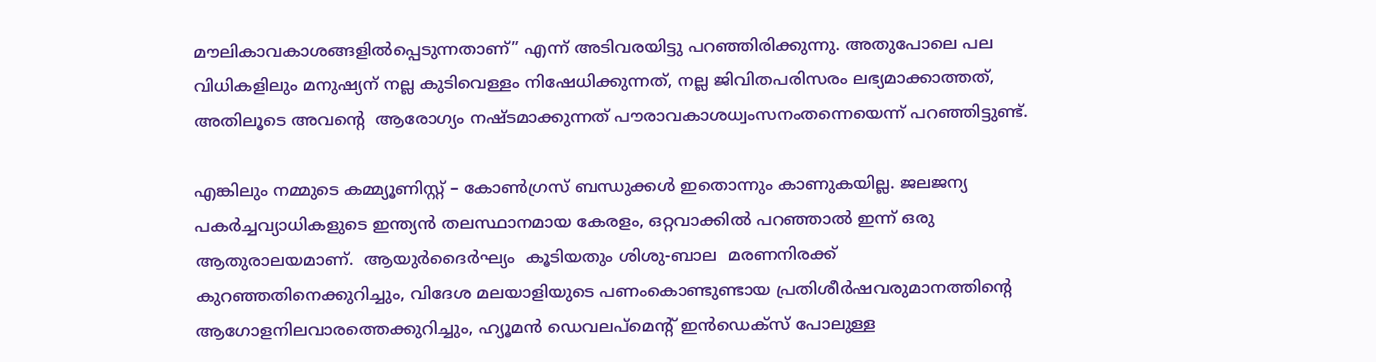മൗലികാവകാശങ്ങളില്‍പ്പെടുന്നതാണ്” എന്ന് അടിവരയിട്ടു പറഞ്ഞിരിക്കുന്നു. അതുപോലെ പല വിധികളിലും മനുഷ്യന് നല്ല കുടിവെള്ളം നിഷേധിക്കുന്നത്, നല്ല ജിവിതപരിസരം ലഭ്യമാക്കാത്തത്,  അതിലൂടെ അവന്റെ  ആരോഗ്യം നഷ്ടമാക്കുന്നത് പൗരാവകാശധ്വംസനംതന്നെയെന്ന് പറഞ്ഞിട്ടുണ്ട്.

എങ്കിലും നമ്മുടെ കമ്മ്യൂണിസ്റ്റ് – കോണ്‍ഗ്രസ് ബന്ധുക്കള്‍ ഇതൊന്നും കാണുകയില്ല. ജലജന്യ പകര്‍ച്ചവ്യാധികളുടെ ഇന്ത്യന്‍ തലസ്ഥാനമായ കേരളം, ഒറ്റവാക്കില്‍ പറഞ്ഞാല്‍ ഇന്ന് ഒരു ആതുരാലയമാണ്.  ആയുര്‍ദൈര്‍ഘ്യം  കൂടിയതും ശിശു-ബാല  മരണനിരക്ക് കുറഞ്ഞതിനെക്കുറിച്ചും, വിദേശ മലയാളിയുടെ പണംകൊണ്ടുണ്ടായ പ്രതിശീര്‍ഷവരുമാനത്തിന്റെ ആഗോളനിലവാരത്തെക്കുറിച്ചും, ഹ്യൂമന്‍ ഡെവലപ്‌മെന്റ് ഇന്‍ഡെക്‌സ് പോലുള്ള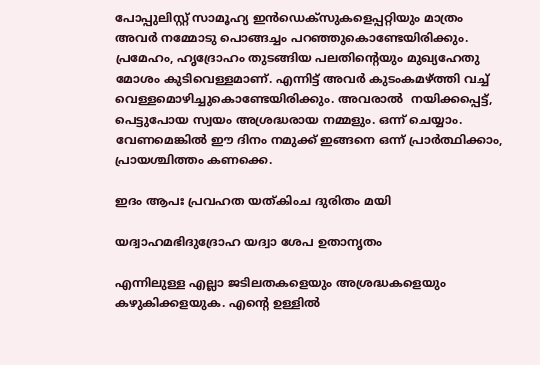പോപ്പുലിസ്റ്റ് സാമൂഹ്യ ഇന്‍ഡെക്‌സുകളെപ്പറ്റിയും മാത്രം അവര്‍ നമ്മോടു പൊങ്ങച്ചം പറഞ്ഞുകൊണ്ടേയിരിക്കും. പ്രമേഹം, ഹൃദ്രോഹം തുടങ്ങിയ പലതിന്റെയും മുഖ്യഹേതു മോശം കുടിവെള്ളമാണ്. എന്നിട്ട് അവര്‍ കുടംകമഴ്‌ത്തി വച്ച് വെള്ളമൊഴിച്ചുകൊണ്ടേയിരിക്കും. അവരാല്‍  നയിക്കപ്പെട്ട്, പെട്ടുപോയ സ്വയം അശ്രദ്ധരായ നമ്മളും. ഒന്ന് ചെയ്യാം. വേണമെങ്കില്‍ ഈ ദിനം നമുക്ക് ഇങ്ങനെ ഒന്ന് പ്രാര്‍ത്ഥിക്കാം, പ്രായശ്ചിത്തം കണക്കെ.

ഇദം ആപഃ പ്രവഹത യത്കിംച ദുരിതം മയി

യദ്വാഹമഭിദുദ്രോഹ യദ്വാ ശേപ ഉതാനൃതം

എന്നിലുള്ള എല്ലാ ജടിലതകളെയും അശ്രദ്ധകളെയും കഴുകിക്കളയുക. എന്റെ ഉള്ളില്‍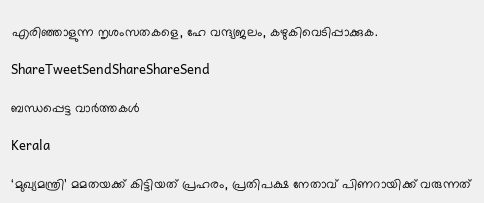എരിഞ്ഞാളുന്ന നൃശംസതകളെ, ഹേ വന്ദ്യജലം, കഴുകിവെടിപ്പാക്കുക.

ShareTweetSendShareShareSend

ബന്ധപ്പെട്ട വാര്‍ത്തകള്‍

Kerala

‘മുഖ്യമന്ത്രി’ മമതയക്ക് കിട്ടിയത് പ്രഹരം, പ്രതിപക്ഷ നേതാവ് പിണറായിക്ക് വരുന്നത്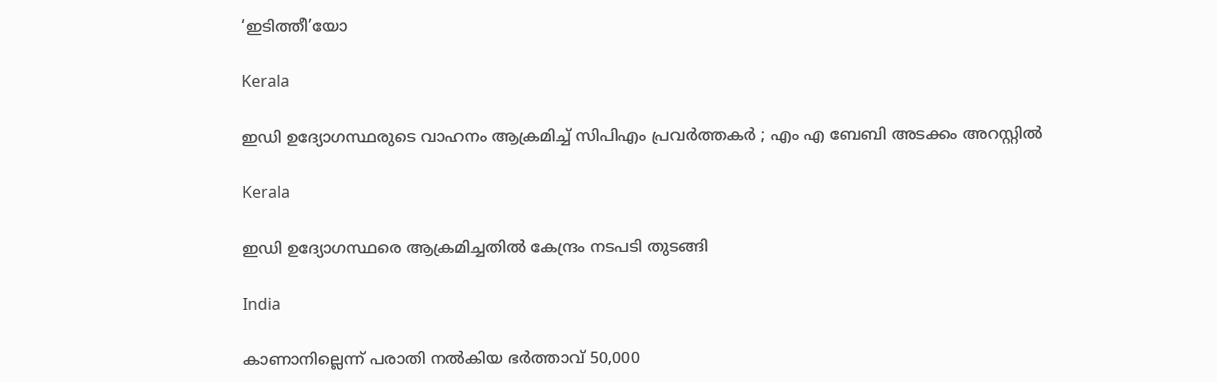‘ഇടിത്തീ’യോ

Kerala

ഇഡി ഉദ്യോഗസ്ഥരുടെ വാഹനം ആക്രമിച്ച് സിപിഎം പ്രവർത്തകർ ; എം എ ബേബി അടക്കം അറസ്റ്റിൽ

Kerala

ഇഡി ഉദ്യോഗസ്ഥരെ ആക്രമിച്ചതിൽ കേന്ദ്രം നടപടി തുടങ്ങി

India

കാണാനില്ലെന്ന് പരാതി നൽകിയ ഭർത്താവ് 50,000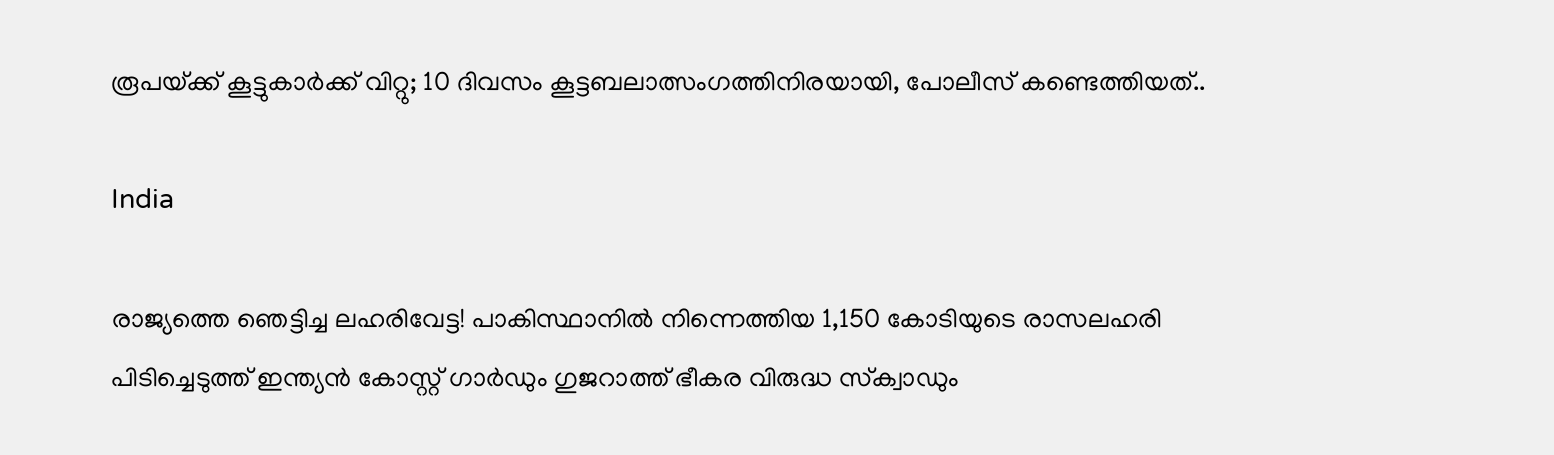രൂപയ്‌ക്ക് കൂട്ടുകാർക്ക് വിറ്റു; 10 ദിവസം കൂട്ടബലാത്സംഗത്തിനിരയായി, പോലീസ് കണ്ടെത്തിയത്..

India

രാജ്യത്തെ ഞെട്ടിച്ച ലഹരിവേട്ട! പാകിസ്ഥാനിൽ നിന്നെത്തിയ 1,150 കോടിയുടെ രാസലഹരി പിടിച്ചെടുത്ത് ഇന്ത്യൻ കോസ്റ്റ് ഗാർഡും ഗുജറാത്ത് ഭീകര വിരുദ്ധ സ്‌ക്വാഡും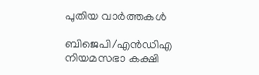പുതിയ വാര്‍ത്തകള്‍

ബിജെപി/എൻഡിഎ നിയമസഭാ കക്ഷി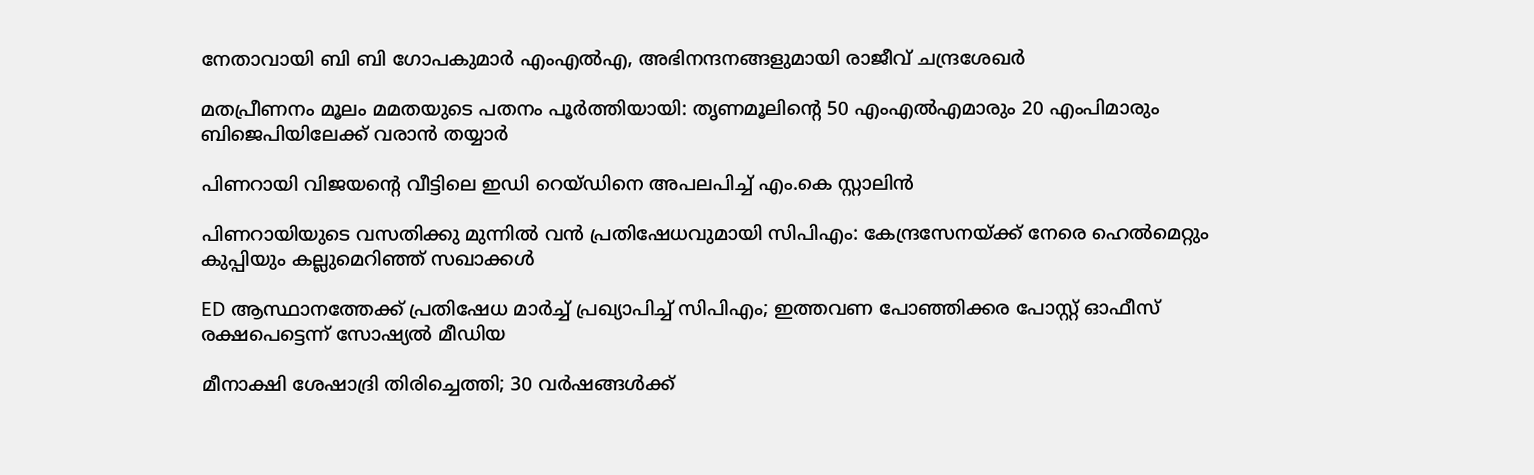നേതാവായി ബി ബി ഗോപകുമാർ എംഎൽഎ, അഭിനന്ദനങ്ങളുമായി രാജീവ് ചന്ദ്രശേഖർ

മതപ്രീണനം മൂലം മമതയുടെ പതനം പൂർത്തിയായി: തൃണമൂലിന്റെ 50 എംഎൽഎമാരും 20 എംപിമാരും ബിജെപിയിലേക്ക് വരാൻ തയ്യാർ

പിണറായി വിജയന്റെ വീട്ടിലെ ഇഡി റെയ്ഡിനെ അപലപിച്ച് എം.കെ സ്റ്റാലിൻ

പിണറായിയുടെ വസതിക്കു മുന്നിൽ വൻ പ്രതിഷേധവുമായി സിപിഎം: കേന്ദ്രസേനയ്‌ക്ക് നേരെ ഹെൽമെറ്റും കുപ്പിയും കല്ലുമെറിഞ്ഞ് സഖാക്കൾ

ED ആസ്ഥാനത്തേക്ക് പ്രതിഷേധ മാർച്ച് പ്രഖ്യാപിച്ച് സിപിഎം; ഇത്തവണ പോഞ്ഞിക്കര പോസ്റ്റ് ഓഫീസ് രക്ഷപെട്ടെന്ന് സോഷ്യൽ മീഡിയ

മീനാക്ഷി ശേഷാദ്രി തിരിച്ചെത്തി; 30 വർഷങ്ങൾക്ക്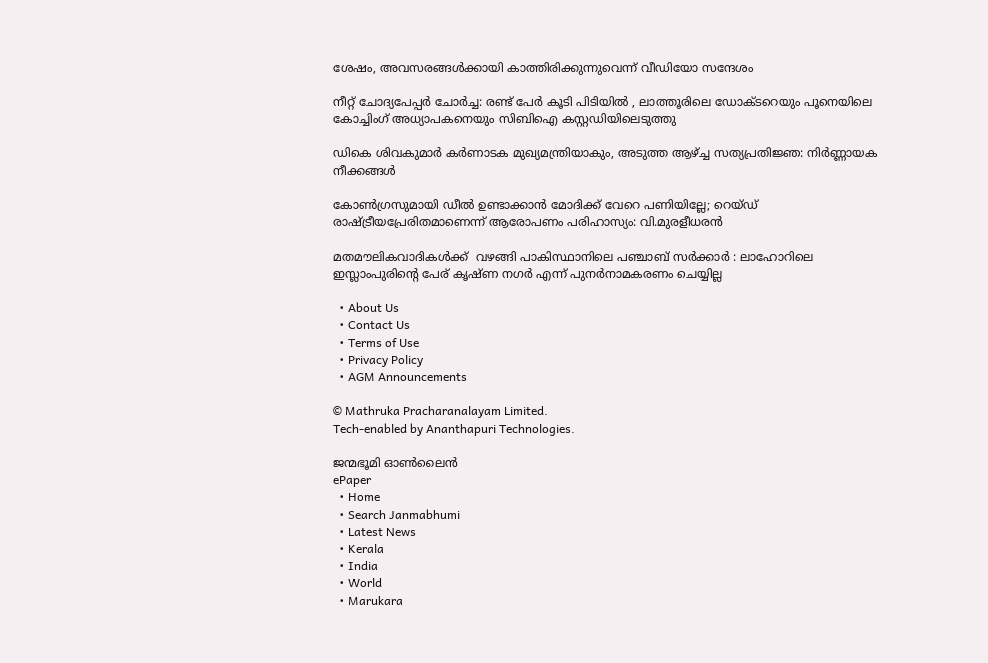ശേഷം, അവസരങ്ങൾക്കായി കാത്തിരിക്കുന്നുവെന്ന് വീഡിയോ സന്ദേശം

നീറ്റ് ചോദ്യപേപ്പർ ചോർച്ച: രണ്ട് പേർ കൂടി പിടിയിൽ , ലാത്തൂരിലെ ഡോക്ടറെയും പൂനെയിലെ കോച്ചിംഗ് അധ്യാപകനെയും സിബിഐ കസ്റ്റഡിയിലെടുത്തു

ഡികെ ശിവകുമാർ കർണാടക മുഖ്യമന്ത്രിയാകും, അടുത്ത ആഴ്‌ച്ച സത്യപ്രതിജ്ഞ: നിർണ്ണായക നീക്കങ്ങൾ

കോൺഗ്രസുമായി ഡീൽ ഉണ്ടാക്കാൻ മോദിക്ക് വേറെ പണിയില്ലേ; റെയ്ഡ് രാഷ്‌ട്രീയപ്രേരിതമാണെന്ന് ആരോപണം പരിഹാസ്യം: വി.മുരളീധരൻ

മതമൗലികവാദികൾക്ക്  വഴങ്ങി പാകിസ്ഥാനിലെ പഞ്ചാബ് സർക്കാർ : ലാഹോറിലെ ഇസ്ലാംപുരിന്റെ പേര് കൃഷ്ണ നഗർ എന്ന് പുനർനാമകരണം ചെയ്യില്ല

  • About Us
  • Contact Us
  • Terms of Use
  • Privacy Policy
  • AGM Announcements

© Mathruka Pracharanalayam Limited.
Tech-enabled by Ananthapuri Technologies.

ജന്മഭൂമി ഓണ്‍ലൈന്‍
ePaper
  • Home
  • Search Janmabhumi
  • Latest News
  • Kerala
  • India
  • World
  • Marukara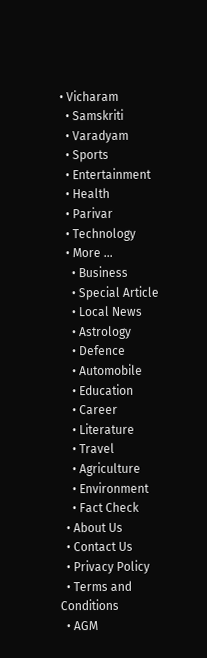• Vicharam
  • Samskriti
  • Varadyam
  • Sports
  • Entertainment
  • Health
  • Parivar
  • Technology
  • More …
    • Business
    • Special Article
    • Local News
    • Astrology
    • Defence
    • Automobile
    • Education
    • Career
    • Literature
    • Travel
    • Agriculture
    • Environment
    • Fact Check
  • About Us
  • Contact Us
  • Privacy Policy
  • Terms and Conditions
  • AGM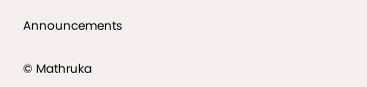Announcements

© Mathruka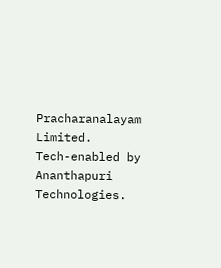Pracharanalayam Limited.
Tech-enabled by Ananthapuri Technologies.